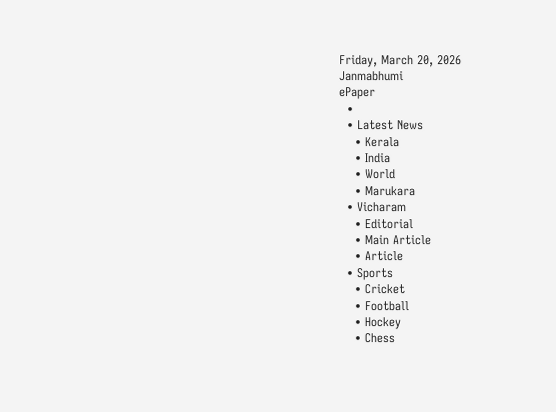Friday, March 20, 2026
Janmabhumi
ePaper
  •
  • Latest News
    • Kerala
    • India
    • World
    • Marukara
  • Vicharam
    • Editorial
    • Main Article
    • Article
  • Sports
    • Cricket
    • Football
    • Hockey
    • Chess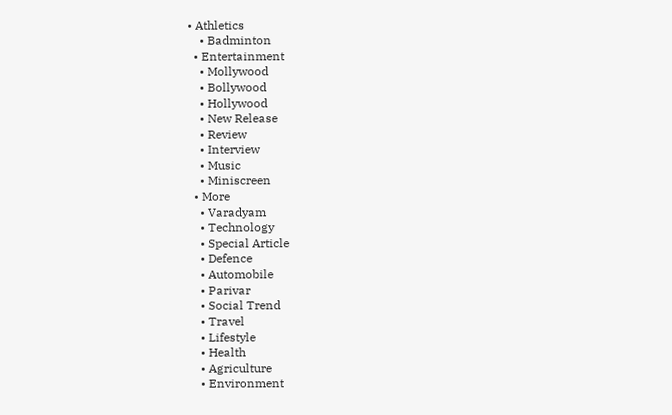• Athletics
    • Badminton
  • Entertainment
    • Mollywood
    • Bollywood
    • Hollywood
    • New Release
    • Review
    • Interview
    • Music
    • Miniscreen
  • More
    • Varadyam
    • Technology
    • Special Article
    • Defence
    • Automobile
    • Parivar
    • Social Trend
    • Travel
    • Lifestyle
    • Health
    • Agriculture
    • Environment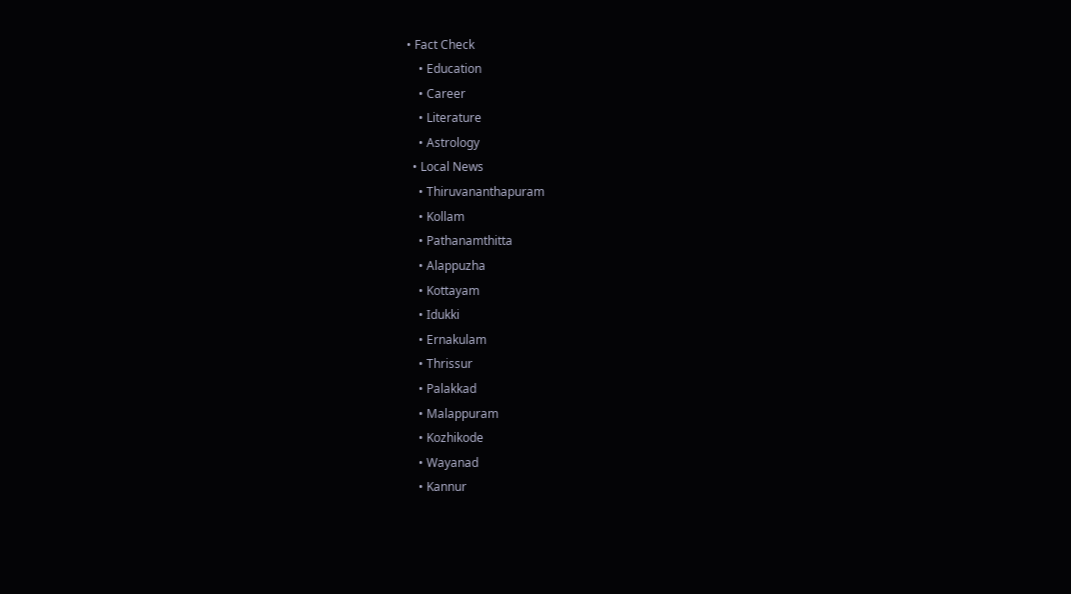• Fact Check
    • Education
    • Career
    • Literature
    • Astrology
  • Local News
    • Thiruvananthapuram
    • Kollam
    • Pathanamthitta
    • Alappuzha
    • Kottayam
    • Idukki
    • Ernakulam
    • Thrissur
    • Palakkad
    • Malappuram
    • Kozhikode
    • Wayanad
    • Kannur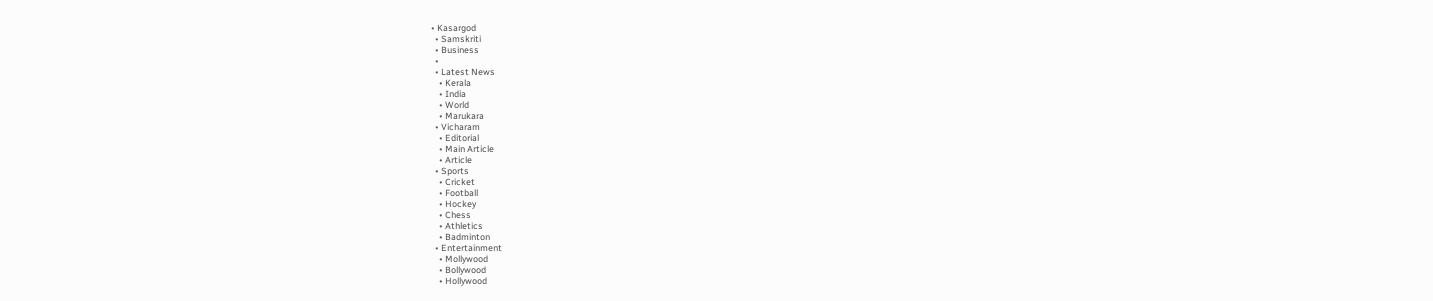• Kasargod
  • Samskriti
  • Business
  •
  • Latest News
    • Kerala
    • India
    • World
    • Marukara
  • Vicharam
    • Editorial
    • Main Article
    • Article
  • Sports
    • Cricket
    • Football
    • Hockey
    • Chess
    • Athletics
    • Badminton
  • Entertainment
    • Mollywood
    • Bollywood
    • Hollywood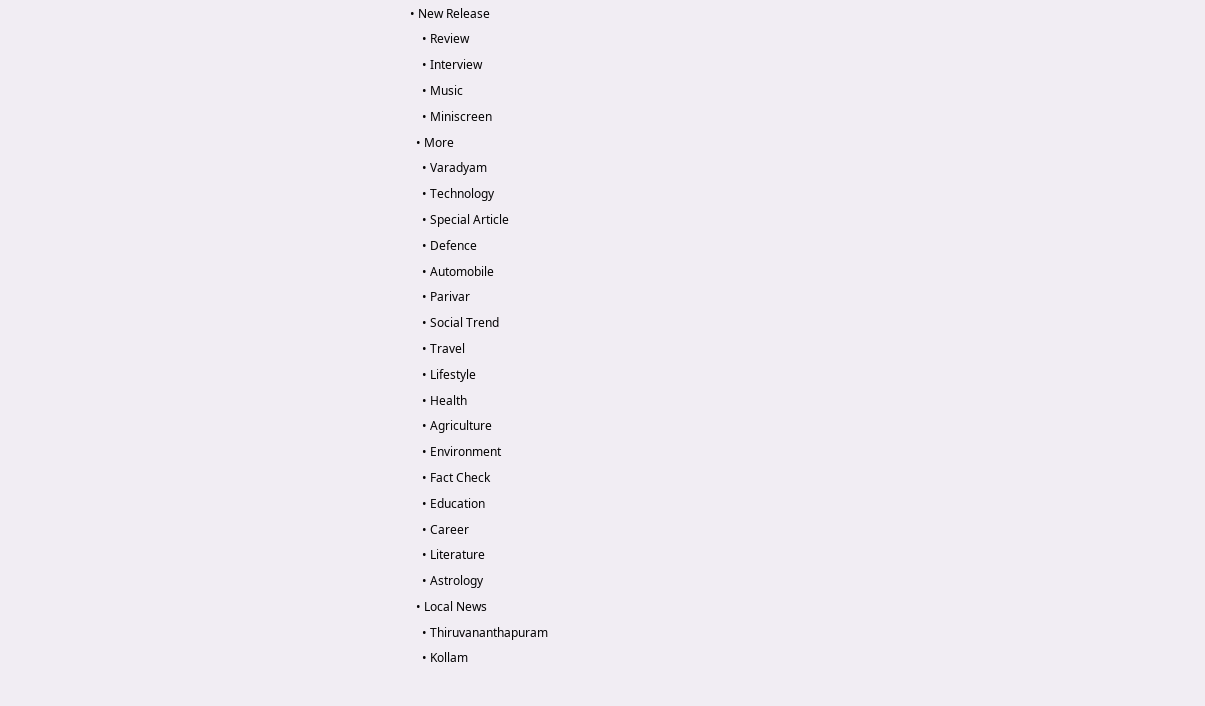• New Release
    • Review
    • Interview
    • Music
    • Miniscreen
  • More
    • Varadyam
    • Technology
    • Special Article
    • Defence
    • Automobile
    • Parivar
    • Social Trend
    • Travel
    • Lifestyle
    • Health
    • Agriculture
    • Environment
    • Fact Check
    • Education
    • Career
    • Literature
    • Astrology
  • Local News
    • Thiruvananthapuram
    • Kollam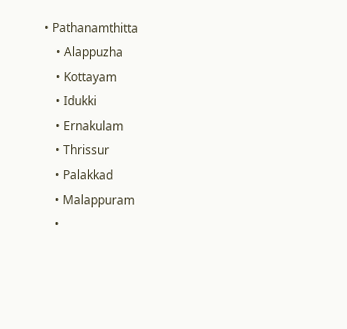• Pathanamthitta
    • Alappuzha
    • Kottayam
    • Idukki
    • Ernakulam
    • Thrissur
    • Palakkad
    • Malappuram
    •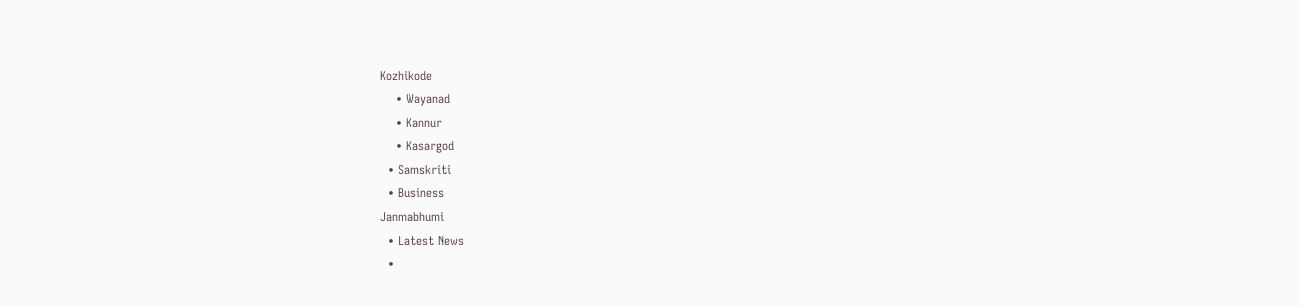Kozhikode
    • Wayanad
    • Kannur
    • Kasargod
  • Samskriti
  • Business
Janmabhumi
  • Latest News
  •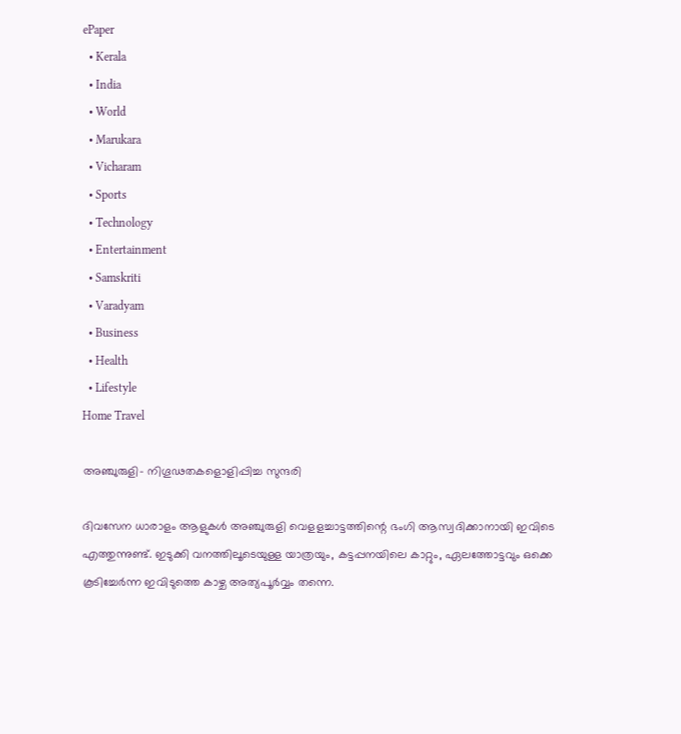ePaper
  • Kerala
  • India
  • World
  • Marukara
  • Vicharam
  • Sports
  • Technology
  • Entertainment
  • Samskriti
  • Varadyam
  • Business
  • Health
  • Lifestyle
Home Travel

അഞ്ചുരുളി- നിഗൂഢതകളൊളിപ്പിച്ച സുന്ദരി

ദിവസേന ധാരാളം ആളുകള്‍ അഞ്ചുരുളി വെളളച്ചാട്ടത്തിന്റെ ഭംഗി ആസ്വദിക്കാനായി ഇവിടെ എത്തുന്നുണ്ട്. ഇടുക്കി വനത്തിലൂടെയുള്ള യാത്രയും, കട്ടപ്പനയിലെ കാറ്റും, ഏലത്തോട്ടവും ഒക്കെ കൂടിച്ചേര്‍ന്ന ഇവിടുത്തെ കാഴ്ച അത്യപൂര്‍വ്വം തന്നെ.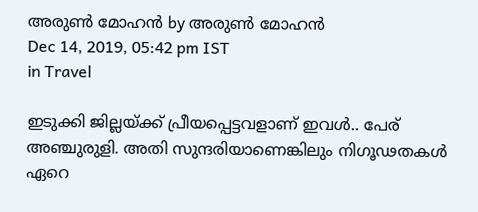അരുണ്‍ മോഹന്‍ by അരുണ്‍ മോഹന്‍
Dec 14, 2019, 05:42 pm IST
in Travel

ഇടുക്കി ജില്ലയ്‌ക്ക് പ്രീയപ്പെട്ടവളാണ് ഇവള്‍.. പേര് അഞ്ചുരുളി. അതി സുന്ദരിയാണെങ്കിലും നിഗൂഢതകള്‍ ഏറെ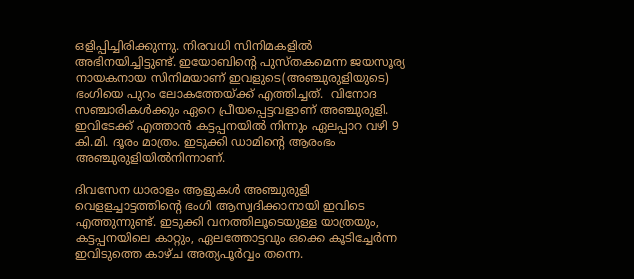ഒളിപ്പിച്ചിരിക്കുന്നു. നിരവധി സിനിമകളില്‍ അഭിനയിച്ചിട്ടുണ്ട്. ഇയോബിന്റെ പുസ്തകമെന്ന ജയസൂര്യ നായകനായ സിനിമയാണ് ഇവളുടെ(അഞ്ചുരുളിയുടെ) ഭംഗിയെ പുറം ലോകത്തേയ്‌ക്ക് എത്തിച്ചത്.  വിനോദ സഞ്ചാരികള്‍ക്കും ഏറെ പ്രീയപ്പെട്ടവളാണ് അഞ്ചുരുളി. ഇവിടേക്ക് എത്താന്‍ കട്ടപ്പനയില്‍ നിന്നും ഏലപ്പാറ വഴി 9 കി.മി. ദൂരം മാത്രം. ഇടുക്കി ഡാമിന്റെ ആരംഭം അഞ്ചുരുളിയില്‍നിന്നാണ്.

ദിവസേന ധാരാളം ആളുകള്‍ അഞ്ചുരുളി വെളളച്ചാട്ടത്തിന്റെ ഭംഗി ആസ്വദിക്കാനായി ഇവിടെ എത്തുന്നുണ്ട്. ഇടുക്കി വനത്തിലൂടെയുള്ള യാത്രയും, കട്ടപ്പനയിലെ കാറ്റും, ഏലത്തോട്ടവും ഒക്കെ കൂടിച്ചേര്‍ന്ന ഇവിടുത്തെ കാഴ്ച അത്യപൂര്‍വ്വം തന്നെ.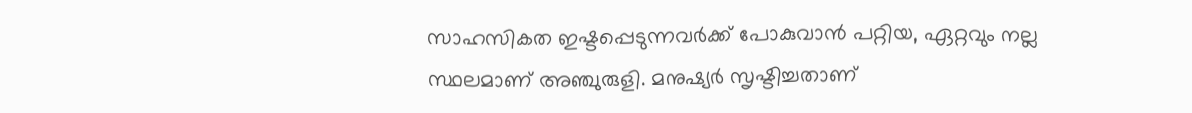സാഹസികത ഇഷ്ടപ്പെടുന്നവര്‍ക്ക് പോകുവാന്‍ പറ്റിയ, ഏറ്റവും നല്ല സ്ഥലമാണ് അഞ്ചുരുളി. മനുഷ്യര്‍ സൃഷ്ടിച്ചതാണ്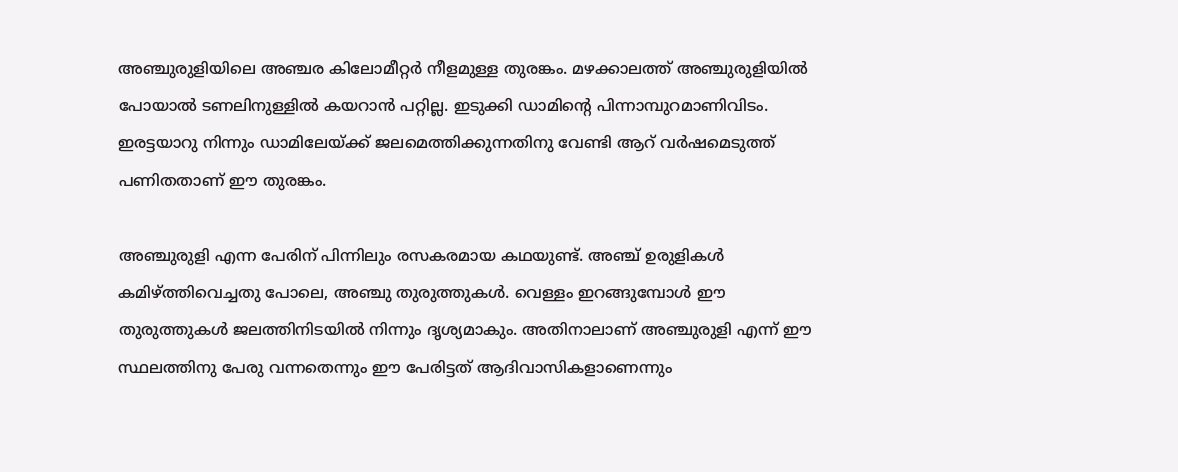അഞ്ചുരുളിയിലെ അഞ്ചര കിലോമീറ്റര്‍ നീളമുള്ള തുരങ്കം. മഴക്കാലത്ത് അഞ്ചുരുളിയില്‍ പോയാല്‍ ടണലിനുള്ളില്‍ കയറാന്‍ പറ്റില്ല. ഇടുക്കി ഡാമിന്റെ പിന്നാമ്പുറമാണിവിടം. ഇരട്ടയാറു നിന്നും ഡാമിലേയ്‌ക്ക് ജലമെത്തിക്കുന്നതിനു വേണ്ടി ആറ് വര്‍ഷമെടുത്ത് പണിതതാണ് ഈ തുരങ്കം.

അഞ്ചുരുളി എന്ന പേരിന് പിന്നിലും രസകരമായ കഥയുണ്ട്. അഞ്ച് ഉരുളികള്‍ കമിഴ്‌ത്തിവെച്ചതു പോലെ, അഞ്ചു തുരുത്തുകള്‍. വെള്ളം ഇറങ്ങുമ്പോള്‍ ഈ തുരുത്തുകള്‍ ജലത്തിനിടയില്‍ നിന്നും ദൃശ്യമാകും. അതിനാലാണ് അഞ്ചുരുളി എന്ന് ഈ സ്ഥലത്തിനു പേരു വന്നതെന്നും ഈ പേരിട്ടത് ആദിവാസികളാണെന്നും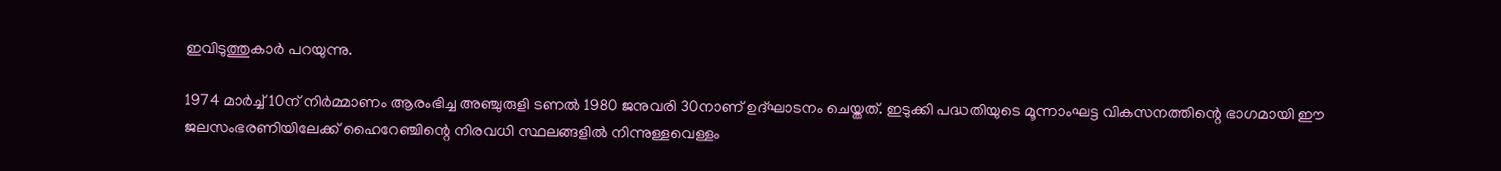ഇവിടുത്തുകാര്‍ പറയുന്നു.

1974 മാര്‍ച്ച് 10ന് നിര്‍മ്മാണം ആരംഭിച്ച അഞ്ചുരുളി ടണല്‍ 1980 ജനുവരി 30നാണ് ഉദ്ഘാടനം ചെയ്തത്. ഇടുക്കി പദ്ധതിയുടെ മൂന്നാംഘട്ട വികസനത്തിന്റെ ഭാഗമായി ഈ ജലസംഭരണിയിലേക്ക് ഹൈറേഞ്ചിന്റെ നിരവധി സ്ഥലങ്ങളില്‍ നിന്നുള്ളവെള്ളം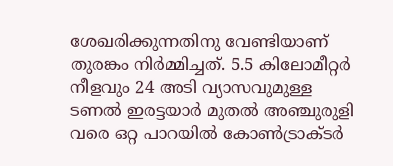ശേഖരിക്കുന്നതിനു വേണ്ടിയാണ് തുരങ്കം നിര്‍മ്മിച്ചത്. 5.5 കിലോമീറ്റര്‍ നീളവും 24 അടി വ്യാസവുമുള്ള ടണല്‍ ഇരട്ടയാര്‍ മുതല്‍ അഞ്ചുരുളി വരെ ഒറ്റ പാറയില്‍ കോണ്‍ട്രാക്ടര്‍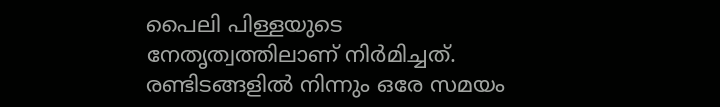പൈലി പിള്ളയുടെ നേതൃത്വത്തിലാണ് നിര്‍മിച്ചത്. രണ്ടിടങ്ങളില്‍ നിന്നും ഒരേ സമയം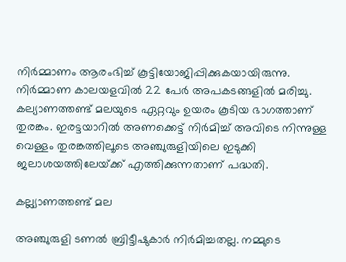നിര്‍മ്മാണം ആരംഭിച്ച് കൂട്ടിയോജിപ്പിക്കുകയായിരുന്നു. നിര്‍മ്മാണ കാലയളവില്‍ 22 പേര്‍ അപകടങ്ങളില്‍ മരിച്ചു. കല്യാണത്തണ്ട് മലയുടെ ഏറ്റവും ഉയരം കൂടിയ ഭാഗത്താണ് തുരങ്കം. ഇരട്ടയാറില്‍ അണക്കെട്ട് നിര്‍മിച്ച് അവിടെ നിന്നുള്ള വെള്ളം തുരങ്കത്തിലൂടെ അഞ്ചുരുളിയിലെ ഇടുക്കി ജലാശയത്തിലേയ്‌ക്ക് എത്തിക്കുന്നതാണ് പദ്ധതി.

കല്ല്യാണത്തണ്ട് മല

അഞ്ചുരുളി ടണല്‍ ബ്രിട്ടീഷുകാര്‍ നിര്‍മിച്ചതല്ല. നമ്മുടെ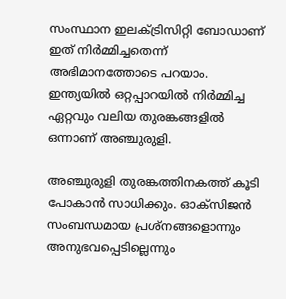സംസ്ഥാന ഇലക്ട്രിസിറ്റി ബോഡാണ് ഇത് നിര്‍മ്മിച്ചതെന്ന് അഭിമാനത്തോടെ പറയാം. ഇന്ത്യയില്‍ ഒറ്റപ്പാറയില്‍ നിര്‍മ്മിച്ച ഏറ്റവും വലിയ തുരങ്കങ്ങളില്‍ ഒന്നാണ് അഞ്ചുരുളി.

അഞ്ചുരുളി തുരങ്കത്തിനകത്ത് കൂടി പോകാന്‍ സാധിക്കും. ഓക്‌സിജന്‍ സംബന്ധമായ പ്രശ്‌നങ്ങളൊന്നും അനുഭവപ്പെടില്ലെന്നും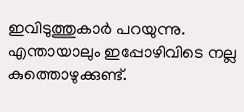ഇവിടുത്തുകാര്‍ പറയുന്നു. എന്തായാലും ഇപ്പോഴിവിടെ നല്ല കുത്തൊഴുക്കുണ്ട്.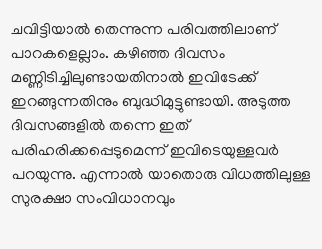ചവിട്ടിയാല്‍ തെന്നുന്ന പരിവത്തിലാണ് പാറകളെല്ലാം. കഴിഞ്ഞ ദിവസം മണ്ണിടിച്ചിലുണ്ടായതിനാല്‍ ഇവിടേക്ക് ഇറങ്ങുന്നതിനും ബുദ്ധിമുട്ടുണ്ടായി. അടുത്ത ദിവസങ്ങളില്‍ തന്നെ ഇത് പരിഹരിക്കപ്പെടുമെന്ന് ഇവിടെയുള്ളവര്‍ പറയുന്നു. എന്നാല്‍ യാതൊരു വിധത്തിലുള്ള സുരക്ഷാ സംവിധാനവും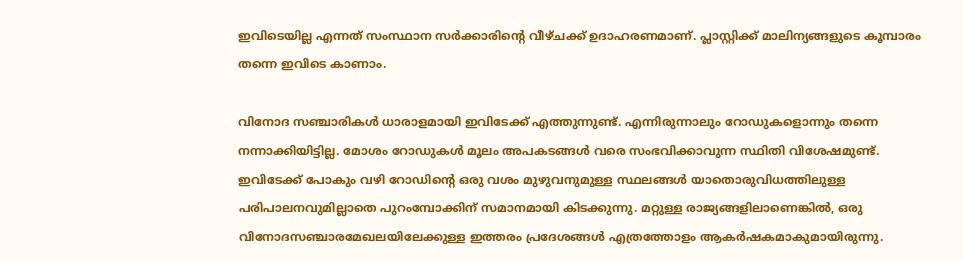ഇവിടെയില്ല എന്നത് സംസ്ഥാന സര്‍ക്കാരിന്റെ വീഴ്ചക്ക് ഉദാഹരണമാണ്. പ്ലാസ്റ്റിക്ക് മാലിന്യങ്ങളുടെ കൂമ്പാരം തന്നെ ഇവിടെ കാണാം.

വിനോദ സഞ്ചാരികള്‍ ധാരാളമായി ഇവിടേക്ക് എത്തുന്നുണ്ട്. എന്നിരുന്നാലും റോഡുകളൊന്നും തന്നെ നന്നാക്കിയിട്ടില്ല. മോശം റോഡുകള്‍ മൂലം അപകടങ്ങള്‍ വരെ സംഭവിക്കാവുന്ന സ്ഥിതി വിശേഷമുണ്ട്. ഇവിടേക്ക് പോകും വഴി റോഡിന്റെ ഒരു വശം മുഴുവനുമുള്ള സ്ഥലങ്ങള്‍ യാതൊരുവിധത്തിലുള്ള പരിപാലനവുമില്ലാതെ പുറംമ്പോക്കിന് സമാനമായി കിടക്കുന്നു. മറ്റുള്ള രാജ്യങ്ങളിലാണെങ്കില്‍, ഒരു വിനോദസഞ്ചാരമേഖലയിലേക്കുള്ള ഇത്തരം പ്രദേശങ്ങള്‍ എത്രത്തോളം ആകര്‍ഷകമാകുമായിരുന്നു.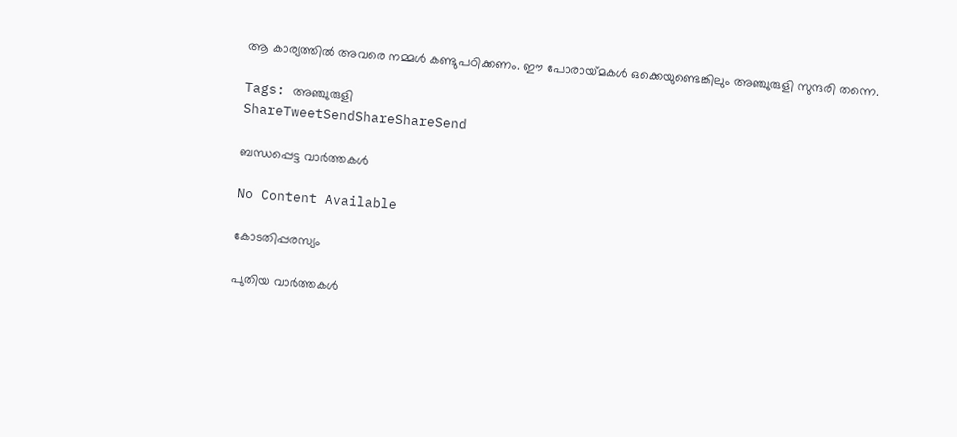ആ കാര്യത്തില്‍ അവരെ നമ്മള്‍ കണ്ടുപഠിക്കണം. ഈ പോരായ്‌മകള്‍ ഒക്കെയുണ്ടെങ്കിലും അഞ്ചുരുളി സുന്ദരി തന്നെ.

Tags: അഞ്ചുരുളി
ShareTweetSendShareShareSend

ബന്ധപ്പെട്ട വാര്‍ത്തകള്‍

No Content Available

കോടതിപ്പരസ്യം

പുതിയ വാര്‍ത്തകള്‍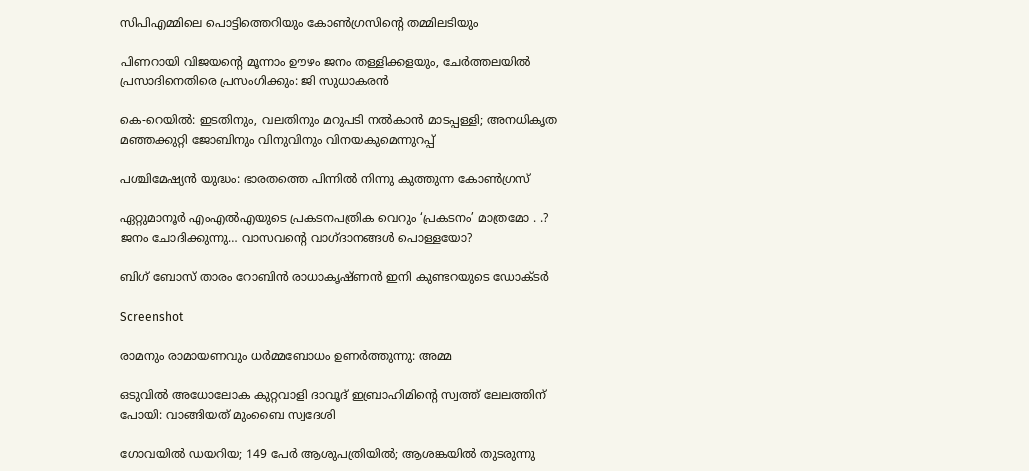സിപിഎമ്മിലെ പൊട്ടിത്തെറിയും കോണ്‍ഗ്രസിന്റെ തമ്മിലടിയും

പിണറായി വിജയന്റെ മൂന്നാം ഊഴം ജനം തള്ളിക്കളയും, ചേർത്തലയിൽ പ്രസാദിനെതിരെ പ്രസംഗിക്കും: ജി സുധാകരൻ

കെ-റെയില്‍: ഇടതിനും, വലതിനും മറുപടി നല്‍കാന്‍ മാടപ്പള്ളി; അനധികൃത മഞ്ഞക്കുറ്റി ജോബിനും വിനുവിനും വിനയകുമെന്നുറപ്പ്

പശ്ചിമേഷ്യന്‍ യുദ്ധം: ഭാരതത്തെ പിന്നില്‍ നിന്നു കുത്തുന്ന കോണ്‍ഗ്രസ്

ഏറ്റുമാനൂര്‍ എംഎല്‍എയുടെ പ്രകടനപത്രിക വെറും ‘പ്രകടനം’ മാത്രമോ . .? ജനം ചോദിക്കുന്നു… വാസവന്റെ വാഗ്ദാനങ്ങള്‍ പൊള്ളയോ?

ബിഗ് ബോസ് താരം റോബിന്‍ രാധാകൃഷ്ണൻ ഇനി കുണ്ടറയുടെ ഡോക്ടര്‍

Screenshot

രാമനും രാമായണവും ധർമ്മബോധം ഉണർത്തുന്നു: അമ്മ

ഒടുവിൽ അധോലോക കുറ്റവാളി ദാവൂദ് ഇബ്രാഹിമിന്റെ സ്വത്ത് ലേലത്തിന് പോയി: വാങ്ങിയത് മുംബൈ സ്വദേശി

ഗോവയിൽ ഡയറിയ; 149 പേർ ആശുപത്രിയിൽ; ആശങ്കയിൽ തുടരുന്നു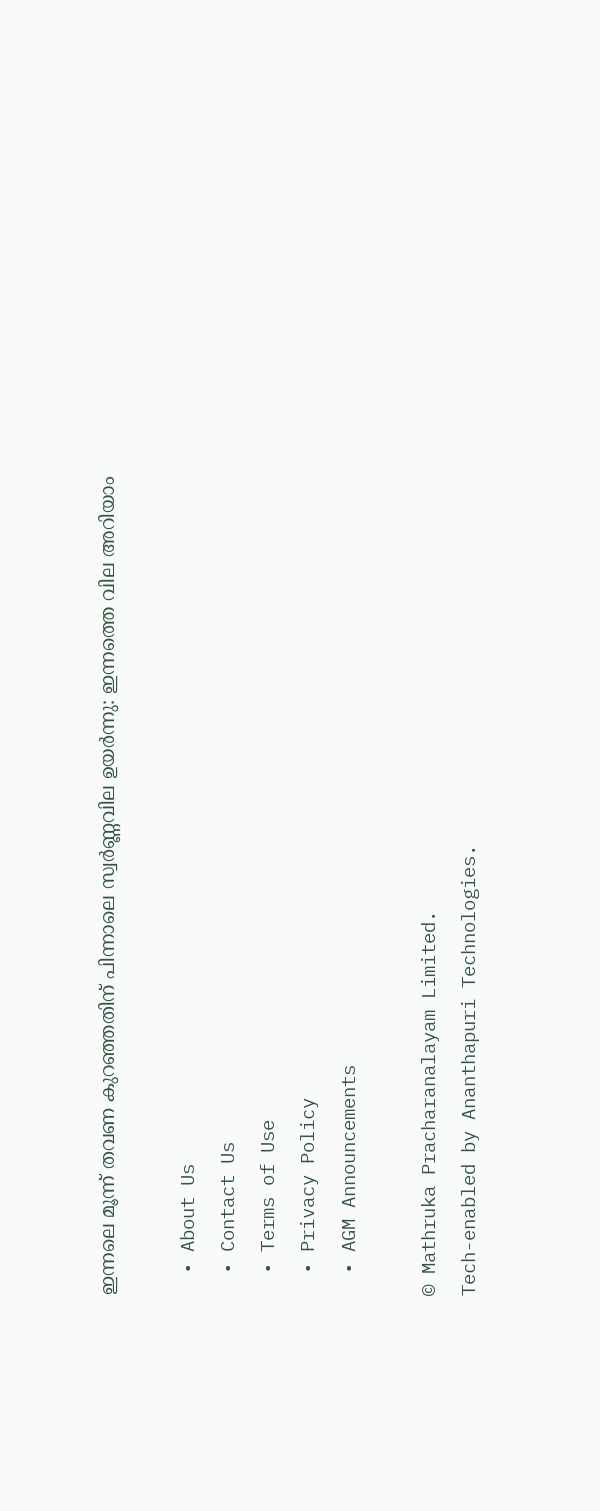ഇന്നലെ മൂന്ന് തവണ കുറഞ്ഞതിന് പിന്നാലെ സ്വർണ്ണവില ഉയർന്നു: ഇന്നത്തെ വില അറിയാം

  • About Us
  • Contact Us
  • Terms of Use
  • Privacy Policy
  • AGM Announcements

© Mathruka Pracharanalayam Limited.
Tech-enabled by Ananthapuri Technologies.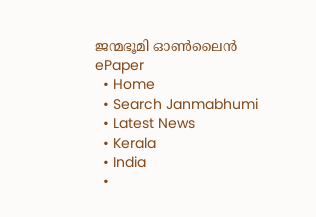ജന്മഭൂമി ഓണ്‍ലൈന്‍
ePaper
  • Home
  • Search Janmabhumi
  • Latest News
  • Kerala
  • India
  •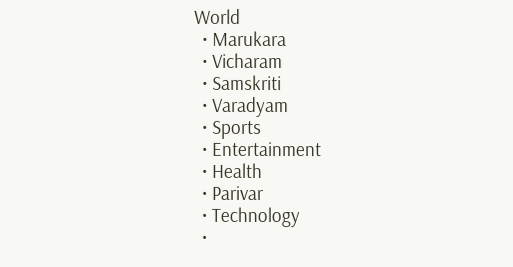World
  • Marukara
  • Vicharam
  • Samskriti
  • Varadyam
  • Sports
  • Entertainment
  • Health
  • Parivar
  • Technology
  •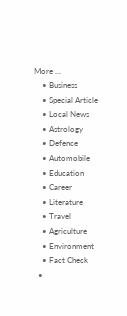More …
    • Business
    • Special Article
    • Local News
    • Astrology
    • Defence
    • Automobile
    • Education
    • Career
    • Literature
    • Travel
    • Agriculture
    • Environment
    • Fact Check
  •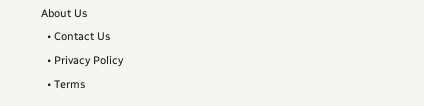About Us
  • Contact Us
  • Privacy Policy
  • Terms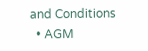and Conditions
  • AGM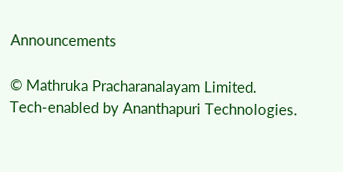Announcements

© Mathruka Pracharanalayam Limited.
Tech-enabled by Ananthapuri Technologies.